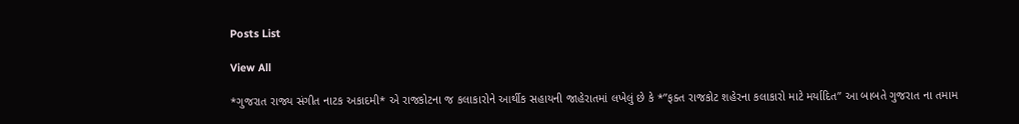Posts List

View All

*ગુજરાત રાજ્ય સંગીત નાટક અકાદમી* એ રાજકોટના જ કલાકારોને આર્થીક સહાયની જાહેરાતમાં લખેલું છે કે *”ફક્ત રાજકોટ શહેરના કલાકારો માટે મર્યાદિત” આ બાબતે ગુજરાત ના તમામ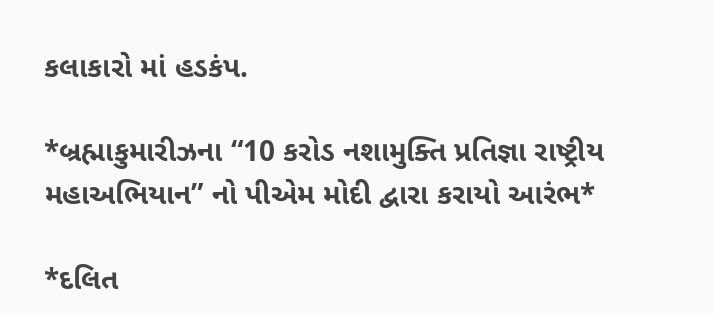કલાકારો માં હડકંપ.

*બ્રહ્માકુમારીઝના “10 કરોડ નશામુક્તિ પ્રતિજ્ઞા રાષ્ટ્રીય મહાઅભિયાન” નો પીએમ મોદી દ્વારા કરાયો આરંભ*

*દલિત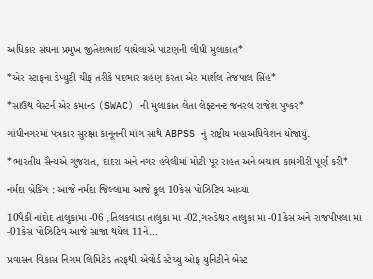અધિકાર સંઘના પ્રમુખ જીતેશભાઈ વાઘેલાએ પાટણની લીધી મુલાકાત*

*એર સ્ટાફના ડેપ્યુટી ચીફ તરીકે પદભાર ગ્રહણ કરતા એર માર્શલ તેજપાલ સિંહ*

*સાઉથ વેસ્ટર્ન એર કમાન્ડ (SWAC) ની મુલાકાત લેતા લેફ્ટનન્ટ જનરલ રાજેશ પુષ્કર*

ગાંધીનગરમાં પત્રકાર સુરક્ષા કાનૂનની માંગ સાથે ABPSS નું રાષ્ટ્રીય મહાઅધિવેશન યોજાયું.

*ભારતીય સૈન્યએ ગુજરાત, દાદરા અને નગર હવેલીમાં મોટી પૂર રાહત અને બચાવ કામગીરી પૂર્ણ કરી*

નર્મદા બ્રેકિંગ : આજે નર્મદા જિલ્લામા આજે કૂલ 10કેસ પોઝિટિવ આવ્યા

10પૈકી નાંદોદ તાલુકામા -06 ,તિલકવાડા તાલુકા મા -02,ગરુડેશ્વર તાલુકા મા -01કેસ અને રાજપીપલા મા -01કેસ પોઝિટિવ આજે સાજા થયેલ 11ને…

પ્રવાસન વિકાસ નિગમ લિમિટેડ તરફથી એવોર્ડ સ્ટેચ્યુ ઓફ યુનિટીને બેસ્ટ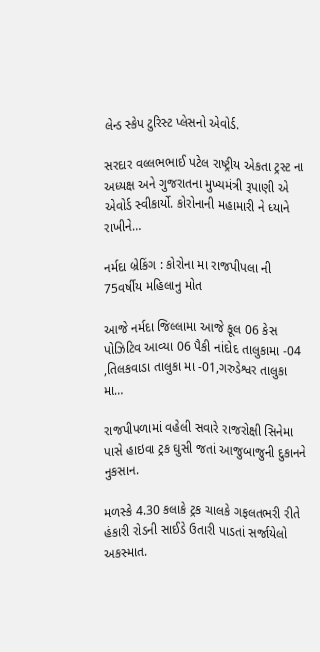લેન્ડ સ્કેપ ટુરિસ્ટ પ્લેસનો એવોર્ડ.

સરદાર વલ્લભભાઈ પટેલ રાષ્ટ્રીય એકતા ટ્રસ્ટ ના અધ્યક્ષ અને ગુજરાતના મુખ્યમંત્રી રૂપાણી એ એવોર્ડ સ્વીકાર્યો. કોરોનાની મહામારી ને ધ્યાને રાખીને…

નર્મદા બ્રેકિંગ : કોરોના મા રાજપીપલા ની 75વર્ષીય મહિલાનુ મોત

આજે નર્મદા જિલ્લામા આજે કૂલ 06 કેસ પોઝિટિવ આવ્યા 06 પૈકી નાંદોદ તાલુકામા -04 ,તિલકવાડા તાલુકા મા -01,ગરુડેશ્વર તાલુકા મા…

રાજપીપળામાં વહેલી સવારે રાજરોક્ષી સિનેમા પાસે હાઇવા ટ્રક ઘુસી જતાં આજુબાજુની દુકાનને નુકસાન.

મળસ્કે 4.30 કલાકે ટ્રક ચાલકે ગફલતભરી રીતે હંકારી રોડની સાઈડે ઉતારી પાડતાં સર્જાયેલો અકસ્માત.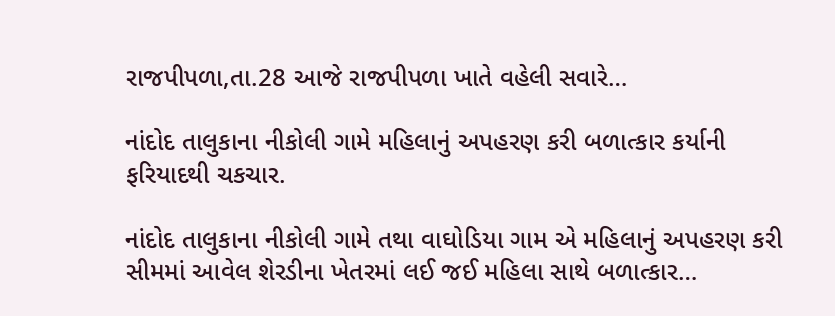રાજપીપળા,તા.28 આજે રાજપીપળા ખાતે વહેલી સવારે…

નાંદોદ તાલુકાના નીકોલી ગામે મહિલાનું અપહરણ કરી બળાત્કાર કર્યાની ફરિયાદથી ચકચાર.

નાંદોદ તાલુકાના નીકોલી ગામે તથા વાઘોડિયા ગામ એ મહિલાનું અપહરણ કરી સીમમાં આવેલ શેરડીના ખેતરમાં લઈ જઈ મહિલા સાથે બળાત્કાર…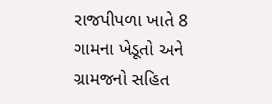રાજપીપળા ખાતે 8 ગામના ખેડૂતો અને ગ્રામજનો સહિત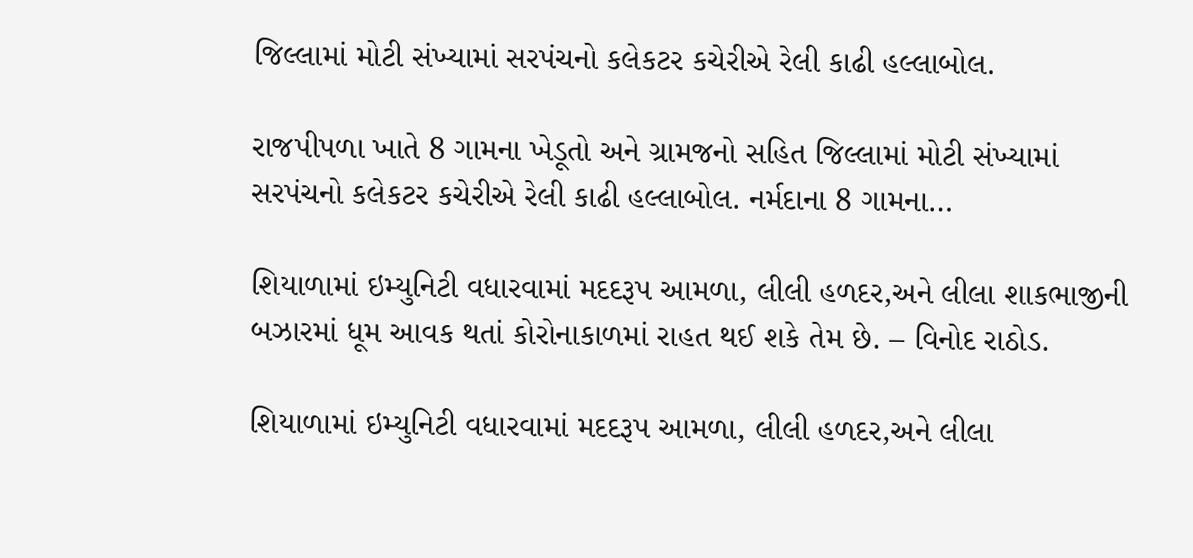જિલ્લામાં મોટી સંખ્યામાં સરપંચનો કલેકટર કચેરીએ રેલી કાઢી હલ્લાબોલ.

રાજપીપળા ખાતે 8 ગામના ખેડૂતો અને ગ્રામજનો સહિત જિલ્લામાં મોટી સંખ્યામાં સરપંચનો કલેકટર કચેરીએ રેલી કાઢી હલ્લાબોલ. નર્મદાના 8 ગામના…

શિયાળામાં ઇમ્યુનિટી વધારવામાં મદદરૂપ આમળા, લીલી હળદર,અને લીલા શાકભાજીની બઝારમાં ધૂમ આવક થતાં કોરોનાકાળમાં રાહત થઈ શકે તેમ છે. – વિનોદ રાઠોડ.

શિયાળામાં ઇમ્યુનિટી વધારવામાં મદદરૂપ આમળા, લીલી હળદર,અને લીલા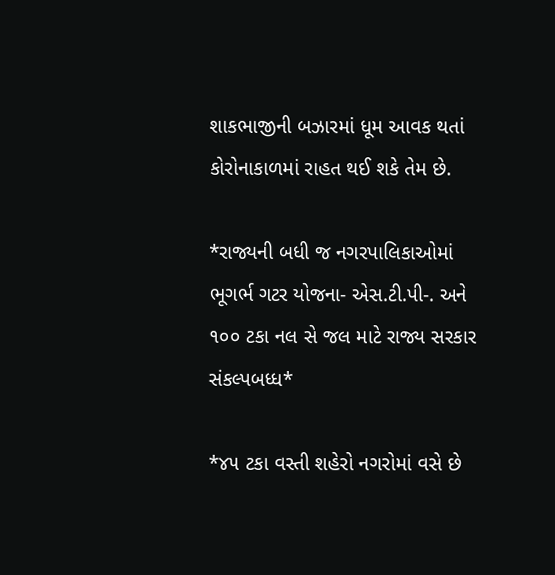શાકભાજીની બઝારમાં ધૂમ આવક થતાં કોરોનાકાળમાં રાહત થઈ શકે તેમ છે.

*રાજ્યની બધી જ નગરપાલિકાઓમાં ભૂગર્ભ ગટર યોજના- એસ.ટી.પી-. અને ૧૦૦ ટકા નલ સે જલ માટે રાજ્ય સરકાર સંકલ્પબધ્ધ*

*૪૫ ટકા વસ્તી શહેરો નગરોમાં વસે છે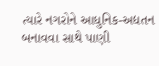ત્યારે નગરોને આધુનિક-અદ્યતન બનાવવા સાથે પાણી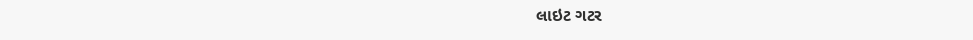લાઇટ ગટર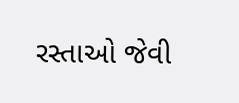રસ્તાઓ જેવી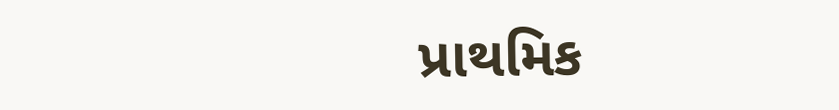પ્રાથમિક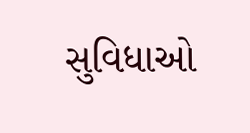સુવિધાઓ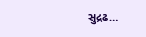સુદ્રઢ…